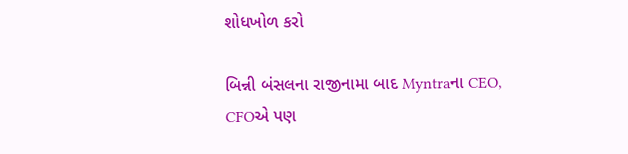શોધખોળ કરો

બિન્ની બંસલના રાજીનામા બાદ Myntraના CEO, CFOએ પણ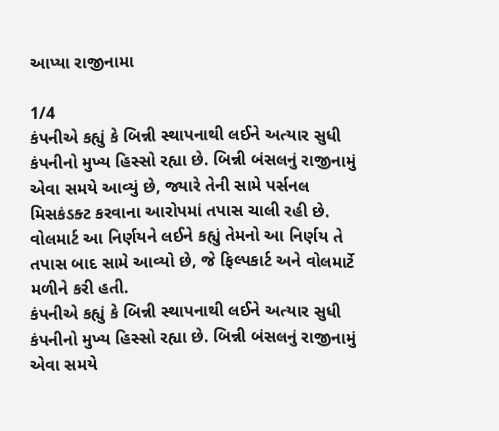આપ્યા રાજીનામા

1/4
કંપનીએ કહ્યું કે બિન્ની સ્થાપનાથી લઈને અત્યાર સુધી કંપનીનો મુખ્ય હિસ્સો રહ્યા છે. બિન્ની બંસલનું રાજીનામું એવા સમયે આવ્યું છે, જ્યારે તેની સામે પર્સનલ મિસકંડક્ટ કરવાના આરોપમાં તપાસ ચાલી રહી છે. વોલમાર્ટ આ નિર્ણયને લઈને કહ્યું તેમનો આ નિર્ણય તે તપાસ બાદ સામે આવ્યો છે, જે ફિલ્પકાર્ટ અને વોલમાર્ટે મળીને કરી હતી.
કંપનીએ કહ્યું કે બિન્ની સ્થાપનાથી લઈને અત્યાર સુધી કંપનીનો મુખ્ય હિસ્સો રહ્યા છે. બિન્ની બંસલનું રાજીનામું એવા સમયે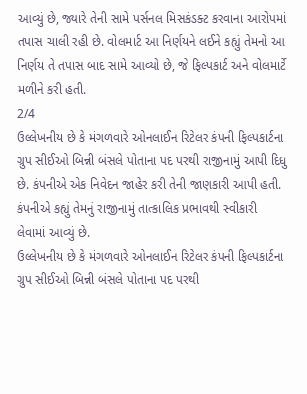આવ્યું છે, જ્યારે તેની સામે પર્સનલ મિસકંડક્ટ કરવાના આરોપમાં તપાસ ચાલી રહી છે. વોલમાર્ટ આ નિર્ણયને લઈને કહ્યું તેમનો આ નિર્ણય તે તપાસ બાદ સામે આવ્યો છે, જે ફિલ્પકાર્ટ અને વોલમાર્ટે મળીને કરી હતી.
2/4
ઉલ્લેખનીય છે કે મંગળવારે ઓનલાઈન રિટેલર કંપની ફિલ્પકાર્ટના ગ્રુપ સીઈઓ બિન્ની બંસલે પોતાના પદ પરથી રાજીનામું આપી દિધુ છે. કંપનીએ એક નિવેદન જાહેર કરી તેની જાણકારી આપી હતી. કંપનીએ કહ્યું તેમનું રાજીનામું તાત્કાલિક પ્રભાવથી સ્વીકારી લેવામાં આવ્યું છે.
ઉલ્લેખનીય છે કે મંગળવારે ઓનલાઈન રિટેલર કંપની ફિલ્પકાર્ટના ગ્રુપ સીઈઓ બિન્ની બંસલે પોતાના પદ પરથી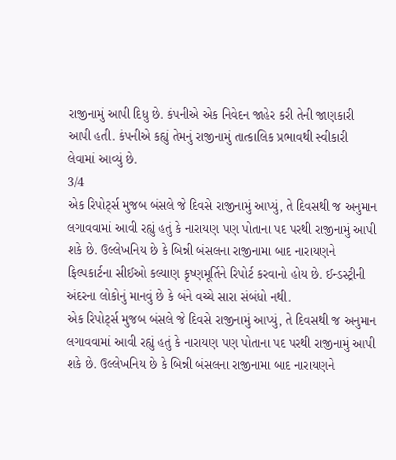રાજીનામું આપી દિધુ છે. કંપનીએ એક નિવેદન જાહેર કરી તેની જાણકારી આપી હતી. કંપનીએ કહ્યું તેમનું રાજીનામું તાત્કાલિક પ્રભાવથી સ્વીકારી લેવામાં આવ્યું છે.
3/4
એક રિપોર્ટ્સ મુજબ બંસલે જે દિવસે રાજીનામું આપ્યું, તે દિવસથી જ અનુમાન લગાવવામાં આવી રહ્યું હતું કે નારાયણ પણ પોતાના પદ પરથી રાજીનામું આપી શકે છે. ઉલ્લેખનિય છે કે બિન્ની બંસલના રાજીનામા બાદ નારાયણને ફિલ્પકાર્ટના સીઈઓ કલ્યાણ કૃષ્ણમૂર્તિને રિપોર્ટ કરવાનો હોય છે. ઈન્ડસ્ટ્રીની અંદરના લોકોનું માનવું છે કે બંને વચ્ચે સારા સંબંધો નથી.
એક રિપોર્ટ્સ મુજબ બંસલે જે દિવસે રાજીનામું આપ્યું, તે દિવસથી જ અનુમાન લગાવવામાં આવી રહ્યું હતું કે નારાયણ પણ પોતાના પદ પરથી રાજીનામું આપી શકે છે. ઉલ્લેખનિય છે કે બિન્ની બંસલના રાજીનામા બાદ નારાયણને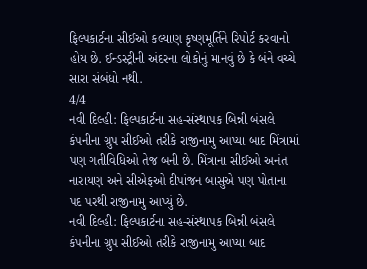ફિલ્પકાર્ટના સીઈઓ કલ્યાણ કૃષ્ણમૂર્તિને રિપોર્ટ કરવાનો હોય છે. ઈન્ડસ્ટ્રીની અંદરના લોકોનું માનવું છે કે બંને વચ્ચે સારા સંબંધો નથી.
4/4
નવી દિલ્હી: ફિલ્પકાર્ટના સહ-સંસ્થાપક બિન્ની બંસલે કંપનીના ગ્રુપ સીઈઓ તરીકે રાજીનામુ આપ્યા બાદ મિંત્રામાં પણ ગતીવિધિઓ તેજ બની છે. મિંત્રાના સીઈઓ અનંત નારાયણ અને સીએફઓ દીપાંજન બાસુએ પણ પોતાના પદ પરથી રાજીનામુ આપ્યું છે.
નવી દિલ્હી: ફિલ્પકાર્ટના સહ-સંસ્થાપક બિન્ની બંસલે કંપનીના ગ્રુપ સીઈઓ તરીકે રાજીનામુ આપ્યા બાદ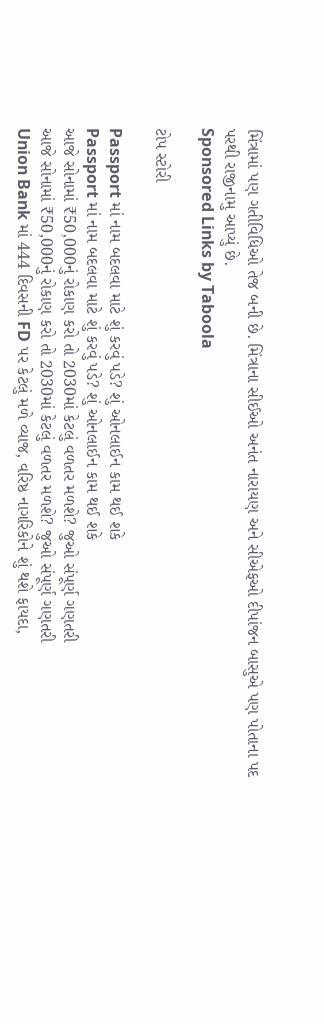મિંત્રામાં પણ ગતીવિધિઓ તેજ બની છે. મિંત્રાના સીઈઓ અનંત નારાયણ અને સીએફઓ દીપાંજન બાસુએ પણ પોતાના પદ પરથી રાજીનામુ આપ્યું છે.
Sponsored Links by Taboola

ટોપ સ્ટોરી

Passport માં નામ બદલવા માટે શું કરવું પડે? શું ઓનલાઈન કામ થઈ શકે
Passport માં નામ બદલવા માટે શું કરવું પડે? શું ઓનલાઈન કામ થઈ શકે
આજે સોનામાં ₹50,000નું રોકાણ કરો તો 2030માં કેટલું વળતર મળશે? જુઓ સંપૂર્ણ ગણતરી
આજે સોનામાં ₹50,000નું રોકાણ કરો તો 2030માં કેટલું વળતર મળશે? જુઓ સંપૂર્ણ ગણતરી
Union Bank માં 444 દિવસની FD પર કેટલું મળે વ્યાજ, વરિષ્ઠ નાગરિકોને શું થશે ફાયદા,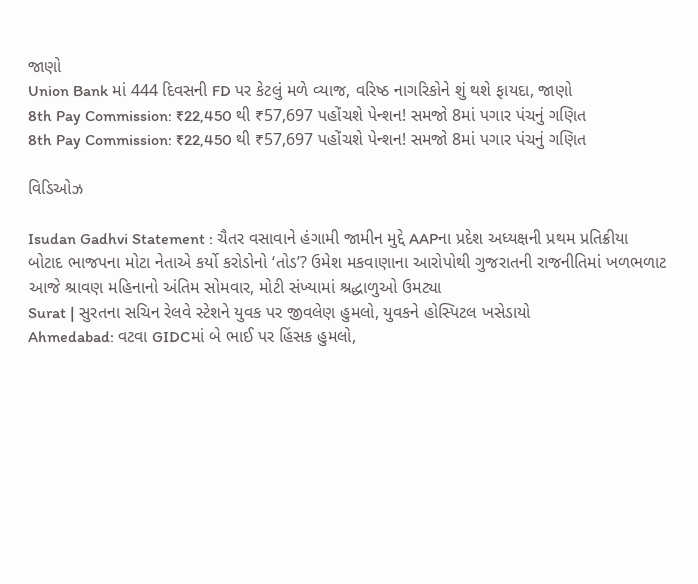જાણો
Union Bank માં 444 દિવસની FD પર કેટલું મળે વ્યાજ, વરિષ્ઠ નાગરિકોને શું થશે ફાયદા, જાણો
8th Pay Commission: ₹22,450 થી ₹57,697 પહોંચશે પેન્શન! સમજો 8માં પગાર પંચનું ગણિત
8th Pay Commission: ₹22,450 થી ₹57,697 પહોંચશે પેન્શન! સમજો 8માં પગાર પંચનું ગણિત

વિડિઓઝ

Isudan Gadhvi Statement : ચૈતર વસાવાને હંગામી જામીન મુદ્દે AAPના પ્રદેશ અધ્યક્ષની પ્રથમ પ્રતિક્રીયા
બોટાદ ભાજપના મોટા નેતાએ કર્યો કરોડોનો ‘તોડ’? ઉમેશ મકવાણાના આરોપોથી ગુજરાતની રાજનીતિમાં ખળભળાટ
આજે શ્રાવણ મહિનાનો અંતિમ સોમવાર, મોટી સંખ્યામાં શ્રદ્ધાળુઓ ઉમટ્યા
Surat | સુરતના સચિન રેલવે સ્ટેશને યુવક પર જીવલેણ હુમલો, યુવકને હોસ્પિટલ ખસેડાયો
Ahmedabad: વટવા GIDCમાં બે ભાઈ પર હિંસક હુમલો,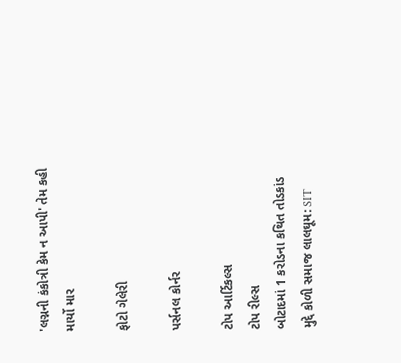'લગ્નની કંકોત્રી કેમ ન આપી' તેમ કહી માર્યો માર

ફોટો ગેલેરી

પર્સનલ કોર્નર

ટોપ આર્ટિકલ્સ
ટોપ રીલ્સ
બોટાદમાં 1 કરોડના કથિત તોડકાંડ મુદ્દે કોળી સમાજ લાલઘૂમ: SIT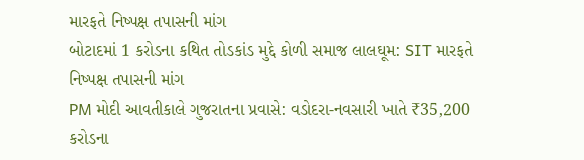મારફતે નિષ્પક્ષ તપાસની માંગ
બોટાદમાં 1 કરોડના કથિત તોડકાંડ મુદ્દે કોળી સમાજ લાલઘૂમ: SIT મારફતે નિષ્પક્ષ તપાસની માંગ
PM મોદી આવતીકાલે ગુજરાતના પ્રવાસે: વડોદરા-નવસારી ખાતે ₹35,200 કરોડના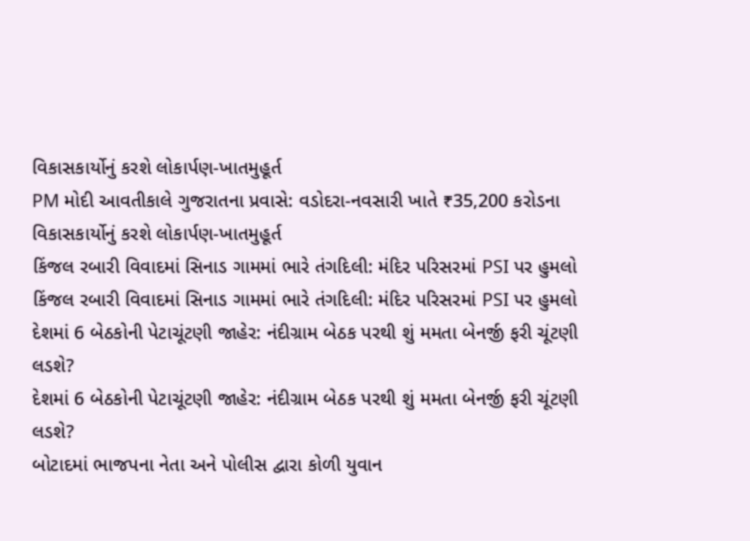વિકાસકાર્યોનું કરશે લોકાર્પણ-ખાતમુહૂર્ત
PM મોદી આવતીકાલે ગુજરાતના પ્રવાસે: વડોદરા-નવસારી ખાતે ₹35,200 કરોડના વિકાસકાર્યોનું કરશે લોકાર્પણ-ખાતમુહૂર્ત
કિંજલ રબારી વિવાદમાં સિનાડ ગામમાં ભારે તંગદિલી: મંદિર પરિસરમાં PSI પર હુમલો
કિંજલ રબારી વિવાદમાં સિનાડ ગામમાં ભારે તંગદિલી: મંદિર પરિસરમાં PSI પર હુમલો
દેશમાં 6 બેઠકોની પેટાચૂંટણી જાહેર: નંદીગ્રામ બેઠક પરથી શું મમતા બેનર્જી ફરી ચૂંટણી લડશે?
દેશમાં 6 બેઠકોની પેટાચૂંટણી જાહેર: નંદીગ્રામ બેઠક પરથી શું મમતા બેનર્જી ફરી ચૂંટણી લડશે?
બોટાદમાં ભાજપના નેતા અને પોલીસ દ્વારા કોળી યુવાન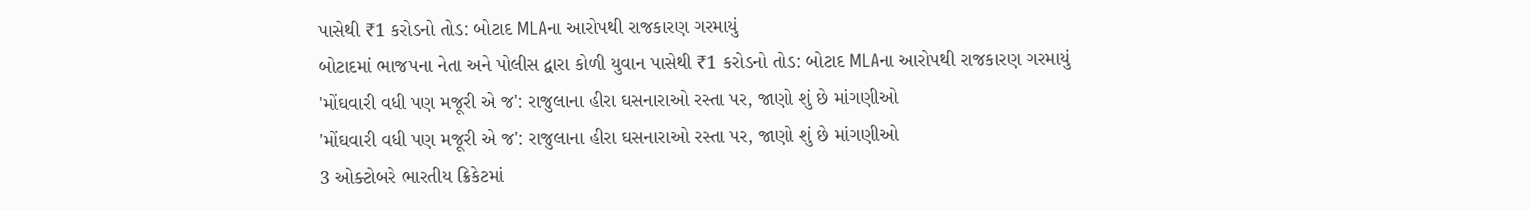પાસેથી ₹1 કરોડનો તોડ: બોટાદ MLAના આરોપથી રાજકારણ ગરમાયું
બોટાદમાં ભાજપના નેતા અને પોલીસ દ્વારા કોળી યુવાન પાસેથી ₹1 કરોડનો તોડ: બોટાદ MLAના આરોપથી રાજકારણ ગરમાયું
'મોંઘવારી વધી પણ મજૂરી એ જ': રાજુલાના હીરા ઘસનારાઓ રસ્તા પર, જાણો શું છે માંગણીઓ
'મોંઘવારી વધી પણ મજૂરી એ જ': રાજુલાના હીરા ઘસનારાઓ રસ્તા પર, જાણો શું છે માંગણીઓ
3 ઓક્ટોબરે ભારતીય ક્રિકેટમાં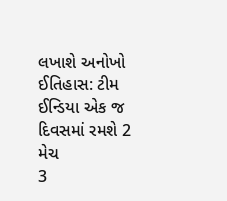લખાશે અનોખો ઈતિહાસ: ટીમ ઈન્ડિયા એક જ દિવસમાં રમશે 2 મેચ
3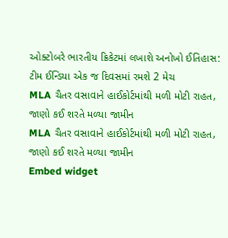ઓક્ટોબરે ભારતીય ક્રિકેટમાં લખાશે અનોખો ઈતિહાસ: ટીમ ઈન્ડિયા એક જ દિવસમાં રમશે 2 મેચ
MLA ચૈતર વસાવાને હાઈકોર્ટમાંથી મળી મોટી રાહત, જાણો કઈ શરતે મળ્યા જામીન
MLA ચૈતર વસાવાને હાઈકોર્ટમાંથી મળી મોટી રાહત, જાણો કઈ શરતે મળ્યા જામીન
Embed widget